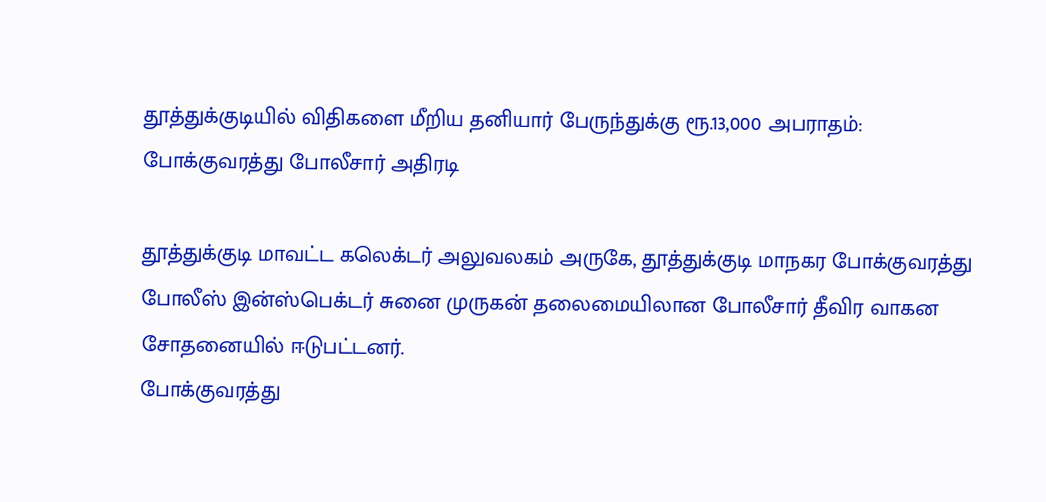தூத்துக்குடியில் விதிகளை மீறிய தனியார் பேருந்துக்கு ரூ.13,000 அபராதம்: போக்குவரத்து போலீசார் அதிரடி

தூத்துக்குடி மாவட்ட கலெக்டர் அலுவலகம் அருகே, தூத்துக்குடி மாநகர போக்குவரத்து போலீஸ் இன்ஸ்பெக்டர் சுனை முருகன் தலைமையிலான போலீசார் தீவிர வாகன சோதனையில் ஈடுபட்டனர்.
போக்குவரத்து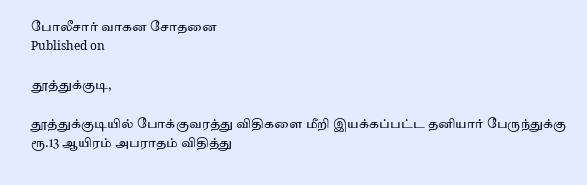போலீசார் வாகன சோதனை
Published on

தூத்துக்குடி,

தூத்துக்குடியில் போக்குவரத்து விதிகளை மீறி இயக்கப்பட்ட தனியார் பேருந்துக்கு ரூ.13 ஆயிரம் அபராதம் விதித்து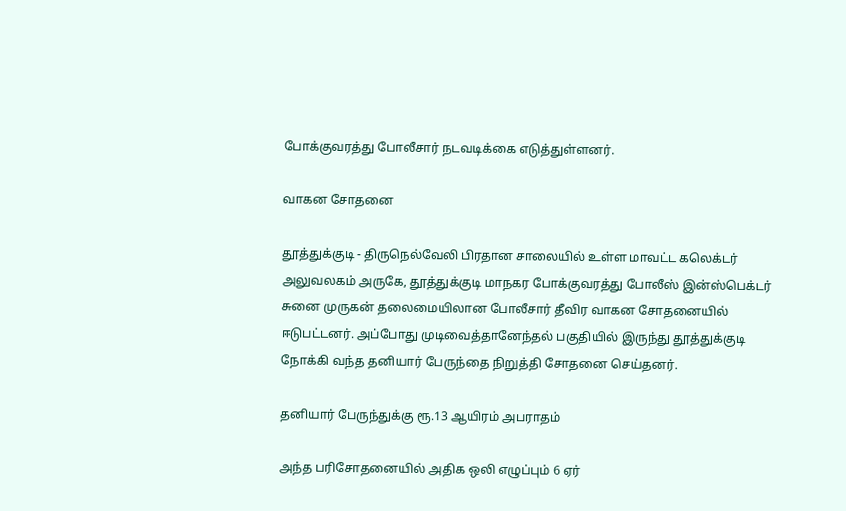போக்குவரத்து போலீசார் நடவடிக்கை எடுத்துள்ளனர்.

வாகன சோதனை

தூத்துக்குடி - திருநெல்வேலி பிரதான சாலையில் உள்ள மாவட்ட கலெக்டர் அலுவலகம் அருகே, தூத்துக்குடி மாநகர போக்குவரத்து போலீஸ் இன்ஸ்பெக்டர் சுனை முருகன் தலைமையிலான போலீசார் தீவிர வாகன சோதனையில் ஈடுபட்டனர். அப்போது முடிவைத்தானேந்தல் பகுதியில் இருந்து தூத்துக்குடி நோக்கி வந்த தனியார் பேருந்தை நிறுத்தி சோதனை செய்தனர்.

தனியார் பேருந்துக்கு ரூ.13 ஆயிரம் அபராதம்

அந்த பரிசோதனையில் அதிக ஒலி எழுப்பும் 6 ஏர்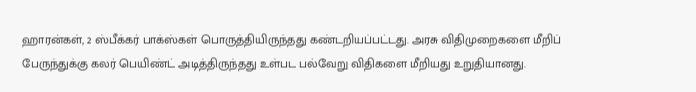ஹாரன்கள், 2 ஸ்பீக்கர் பாக்ஸ்கள் பொருத்தியிருந்தது கண்டறியப்பட்டது. அரசு விதிமுறைகளை மீறிப் பேருந்துக்கு கலர் பெயிண்ட் அடித்திருந்தது உள்பட பல்வேறு விதிகளை மீறியது உறுதியானது.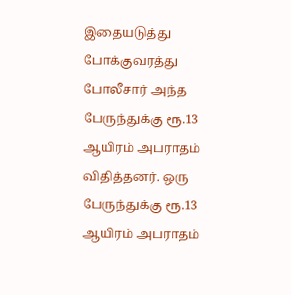இதையடுத்து போக்குவரத்து போலீசார் அந்த பேருந்துக்கு ரூ.13 ஆயிரம் அபராதம் விதித்தனர். ஒரு பேருந்துக்கு ரூ.13 ஆயிரம் அபராதம்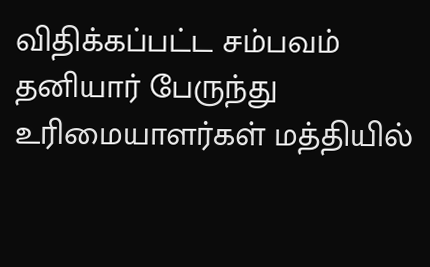விதிக்கப்பட்ட சம்பவம் தனியார் பேருந்து உரிமையாளர்கள் மத்தியில்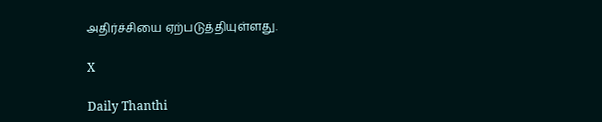அதிர்ச்சியை ஏற்படுத்தியுள்ளது.

X

Daily Thanthi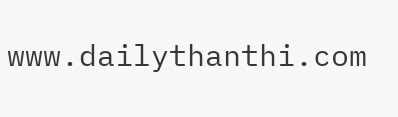www.dailythanthi.com